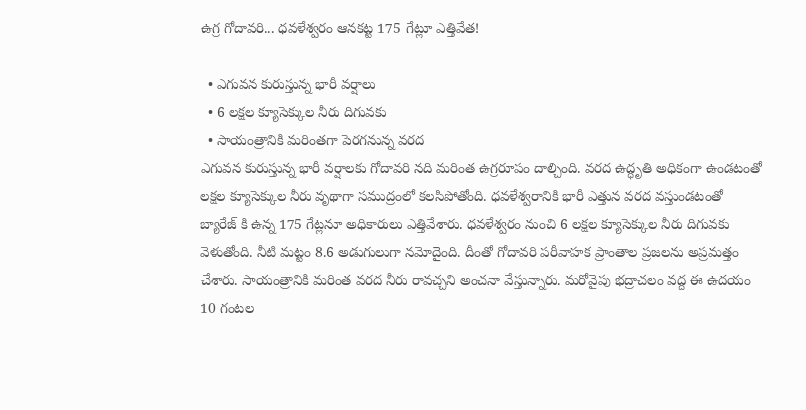ఉగ్ర గోదావరి... ధవళేశ్వరం ఆనకట్ట 175 గేట్లూ ఎత్తివేత!

  • ఎగువన కురుస్తున్న భారీ వర్షాలు
  • 6 లక్షల క్యూసెక్కుల నీరు దిగువకు
  • సాయంత్రానికి మరింతగా పెరగనున్న వరద
ఎగువన కురుస్తున్న భారీ వర్షాలకు గోదావరి నది మరింత ఉగ్రరూపం దాల్చింది. వరద ఉద్ధృతి అధికంగా ఉండటంతో లక్షల క్యూసెక్కుల నీరు వృథాగా సముద్రంలో కలసిపోతోంది. ధవళేశ్వరానికి భారీ ఎత్తున వరద వస్తుండటంతో బ్యారేజ్ కి ఉన్న 175 గేట్లనూ అధికారులు ఎత్తివేశారు. ధవళేశ్వరం నుంచి 6 లక్షల క్యూసెక్కుల నీరు దిగువకు వెళుతోంది. నీటి మట్టం 8.6 అడుగులుగా నమోదైంది. దీంతో గోదావరి పరీవాహక ప్రాంతాల ప్రజలను అప్రమత్తం చేశారు. సాయంత్రానికి మరింత వరద నీరు రావచ్చని అంచనా వేస్తున్నారు. మరోవైపు భద్రాచలం వద్ద ఈ ఉదయం 10 గంటల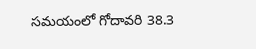సమయంలో గోదావరి 38.3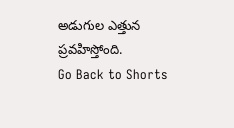అడుగుల ఎత్తున ప్రవహిస్తోంది.
Go Back to Shorts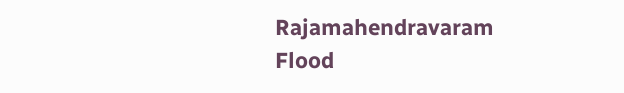Rajamahendravaram
Flood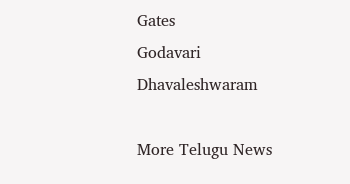Gates
Godavari
Dhavaleshwaram

More Telugu News